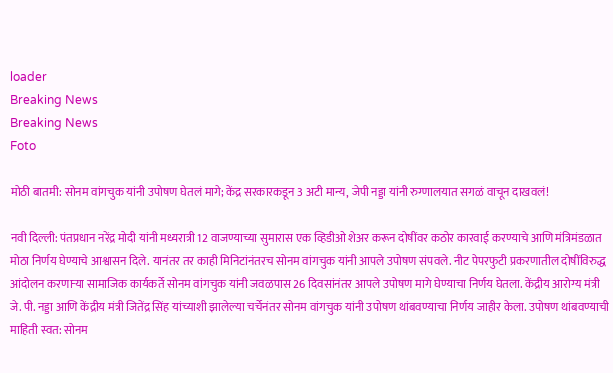loader
Breaking News
Breaking News
Foto

मोठी बातमी: सोनम वांगचुक यांनी उपोषण घेतलं मागे; केंद्र सरकारकडून 3 अटी मान्य, जेपी नड्डा यांनी रुग्णालयात सगळं वाचून दाखवलं!

नवी दिल्ली: पंतप्रधान नरेंद्र मोदी यांनी मध्यरात्री 12 वाजण्याच्या सुमारास एक व्हिडीओ शेअर करून दोषींवर कठोर कारवाई करण्याचे आणि मंत्रिमंडळात मोठा निर्णय घेण्याचे आश्वासन दिले. यानंतर तर काही मिनिटांनंतरच सोनम वांगचुक यांनी आपले उपोषण संपवले. नीट पेपरफुटी प्रकरणातील दोषींविरुद्ध आंदोलन करणाऱ्या सामाजिक कार्यकर्ते सोनम वांगचुक यांनी जवळपास 26 दिवसांनंतर आपले उपोषण मागे घेण्याचा निर्णय घेतला. केंद्रीय आरोग्य मंत्री जे. पी. नड्डा आणि केंद्रीय मंत्री जितेंद्र सिंह यांच्याशी झालेल्या चर्चेनंतर सोनम वांगचुक यांनी उपोषण थांबवण्याचा निर्णय जाहीर केला. उपोषण थांबवण्याची माहिती स्वत: सोनम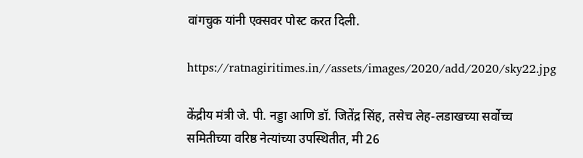वांगचुक यांनी एक्सवर पोस्ट करत दिली.

https://ratnagiritimes.in//assets/images/2020/add/2020/sky22.jpg

केंद्रीय मंत्री जे. पी. नड्डा आणि डॉ. जितेंद्र सिंह, तसेच लेह-लडाखच्या सर्वोच्च समितीच्या वरिष्ठ नेत्यांच्या उपस्थितीत, मी 26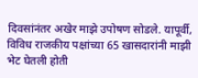दिवसांनंतर अखेर माझे उपोषण सोडले. यापूर्वी, विविध राजकीय पक्षांच्या 65 खासदारांनी माझी भेट घेतली होती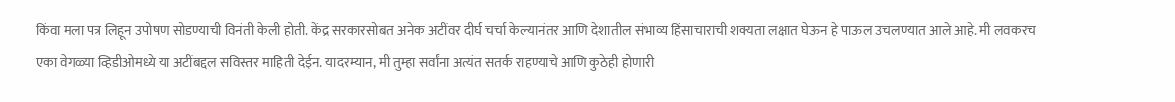किंवा मला पत्र लिहून उपोषण सोडण्याची विनंती केली होती. केंद्र सरकारसोबत अनेक अटींवर दीर्घ चर्चा केल्यानंतर आणि देशातील संभाव्य हिंसाचाराची शक्यता लक्षात घेऊन हे पाऊल उचलण्यात आले आहे. मी लवकरच एका वेगळ्या व्हिडीओमध्ये या अटींबद्दल सविस्तर माहिती देईन. यादरम्यान, मी तुम्हा सर्वांना अत्यंत सतर्क राहण्याचे आणि कुठेही होणारी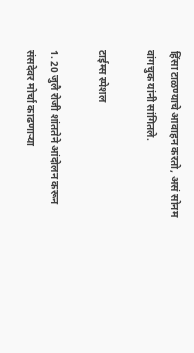हिंसा टाळण्याचे आवाहन करतो, असं सोनम वांगचुक यांनी सांगितले.

टाईम्स स्पेशल

1. 20 जुलै रोजी शांततेने आंदोलन करून संसदेवर मोर्चा काढणाऱ्या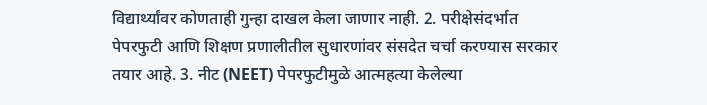विद्यार्थ्यांवर कोणताही गुन्हा दाखल केला जाणार नाही. 2. परीक्षेसंदर्भात पेपरफुटी आणि शिक्षण प्रणालीतील सुधारणांवर संसदेत चर्चा करण्यास सरकार तयार आहे. 3. नीट (NEET) पेपरफुटीमुळे आत्महत्या केलेल्या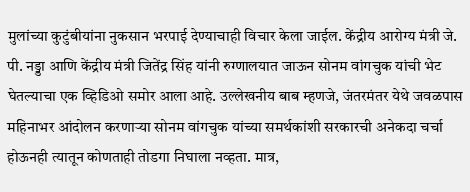मुलांच्या कुटुंबीयांना नुकसान भरपाई देण्याचाही विचार केला जाईल. केंद्रीय आरोग्य मंत्री जे. पी. नड्डा आणि केंद्रीय मंत्री जितेंद्र सिंह यांनी रुग्णालयात जाऊन सोनम वांगचुक यांची भेट घेतल्याचा एक व्हिडिओ समोर आला आहे. उल्लेखनीय बाब म्हणजे, जंतरमंतर येथे जवळपास महिनाभर आंदोलन करणाऱ्या सोनम वांगचुक यांच्या समर्थकांशी सरकारची अनेकदा चर्चा होऊनही त्यातून कोणताही तोडगा निघाला नव्हता. मात्र,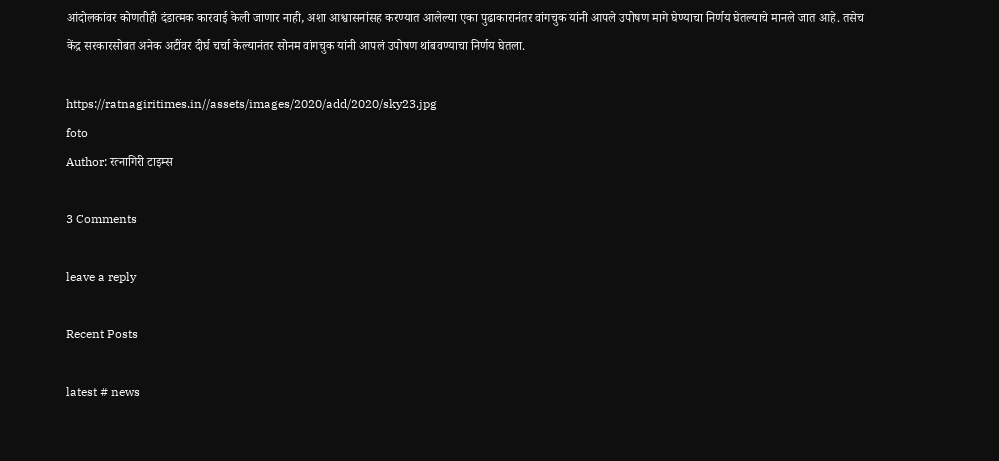आंदोलकांवर कोणतीही दंडात्मक कारवाई केली जाणार नाही, अशा आश्वासनांसह करण्यात आलेल्या एका पुढाकारानंतर वांगचुक यांनी आपले उपोषण मागे घेण्याचा निर्णय घेतल्याचे मानले जात आहे. तसेच केंद्र सरकारसोबत अनेक अटींवर दीर्घ चर्चा केल्यानंतर सोनम वांगचुक यांनी आपलं उपोषण थांबवण्याचा निर्णय घेतला.

https://ratnagiritimes.in//assets/images/2020/add/2020/sky23.jpg
foto
Author: रत्नागिरी टाइम्स

3 Comments

leave a reply

Recent Posts

latest # news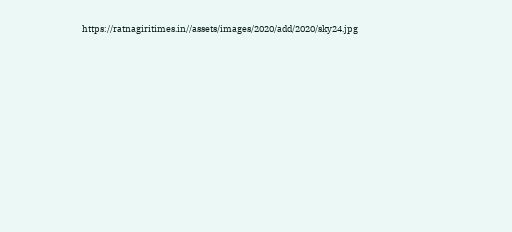https://ratnagiritimes.in//assets/images/2020/add/2020/sky24.jpg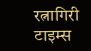रत्नागिरी टाइम्स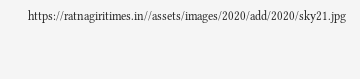https://ratnagiritimes.in//assets/images/2020/add/2020/sky21.jpg